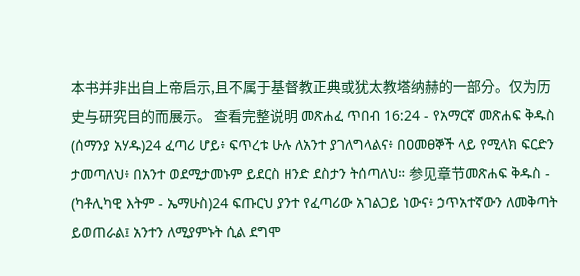本书并非出自上帝启示,且不属于基督教正典或犹太教塔纳赫的一部分。仅为历史与研究目的而展示。 查看完整说明 መጽሐፈ ጥበብ 16:24 - የአማርኛ መጽሐፍ ቅዱስ (ሰማንያ አሃዱ)24 ፈጣሪ ሆይ፥ ፍጥረቱ ሁሉ ለአንተ ያገለግላልና፥ በዐመፀኞች ላይ የሚላክ ፍርድን ታመጣለህ፥ በአንተ ወደሚታመኑም ይደርስ ዘንድ ደስታን ትሰጣለህ። 参见章节መጽሐፍ ቅዱስ - (ካቶሊካዊ እትም - ኤማሁስ)24 ፍጡርህ ያንተ የፈጣሪው አገልጋይ ነውና፥ ኃጥአተኛውን ለመቅጣት ይወጠራል፤ አንተን ለሚያምኑት ሲል ደግሞ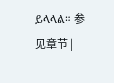ይላላል። 参见章节 |